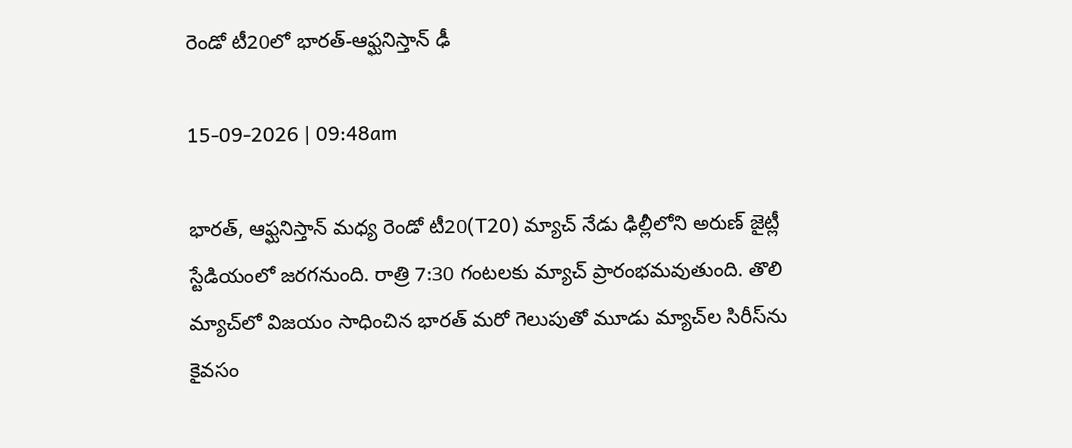రెండో టీ20లో భారత్‌-ఆఫ్ఘనిస్తాన్‌ ఢీ

15-09-2026 | 09:48am

భారత్‌, ఆఫ్ఘనిస్తాన్‌ మధ్య రెండో టీ20(T20) మ్యాచ్‌ నేడు ఢిల్లీలోని అరుణ్‌ జైట్లీ స్టేడియంలో జరగనుంది. రాత్రి 7:30 గంటలకు మ్యాచ్‌ ప్రారంభమవుతుంది. తొలి మ్యాచ్‌లో విజయం సాధించిన భారత్‌ మరో గెలుపుతో మూడు మ్యాచ్‌ల సిరీస్‌ను కైవసం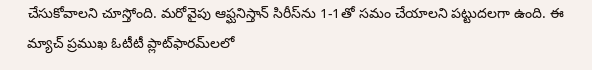చేసుకోవాలని చూస్తోంది. మరోవైపు ఆఫ్ఘనిస్తాన్‌ సిరీస్‌ను 1-1తో సమం చేయాలని పట్టుదలగా ఉంది. ఈ మ్యాచ్‌ ప్రముఖ ఓటీటీ ప్లాట్‌ఫారమ్‌లలో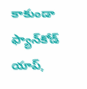కాకుండా ఫ్యాన్‌కోడ్‌ యాప్‌,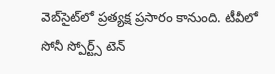వెబ్‌సైట్‌లో ప్రత్యక్ష ప్రసారం కానుంది. టీవీలో సోనీ స్పోర్ట్స్‌ టెన్‌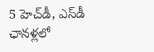5 హెచ్‌డీ, ఎస్‌డీ ఛానళ్లలో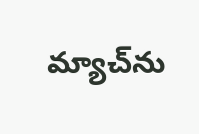మ్యాచ్‌ను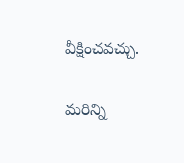వీక్షించవచ్చు.

మరిన్ని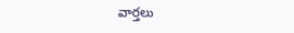వార్తలు